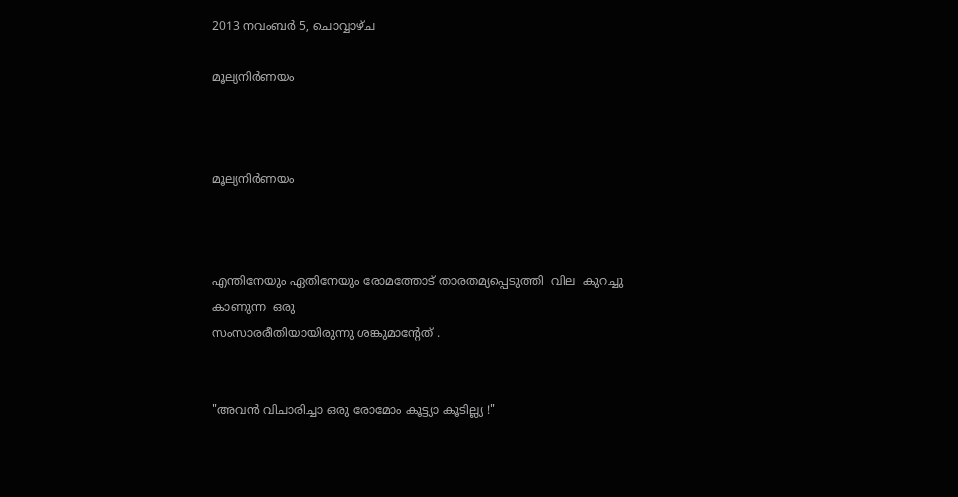2013 നവംബർ 5, ചൊവ്വാഴ്ച

മൂല്യനിര്‍ണയം



മൂല്യനിര്‍ണയം



എന്തിനേയും ഏതിനേയും രോമത്തോട് താരതമ്യപ്പെടുത്തി  വില  കുറച്ചു  കാണുന്ന  ഒരു
സംസാരരീതിയായിരുന്നു ശങ്കുമാന്റേത് .


"അവന്‍ വിചാരിച്ചാ ഒരു രോമോം കൂട്ട്യാ കൂടില്ല്യ !"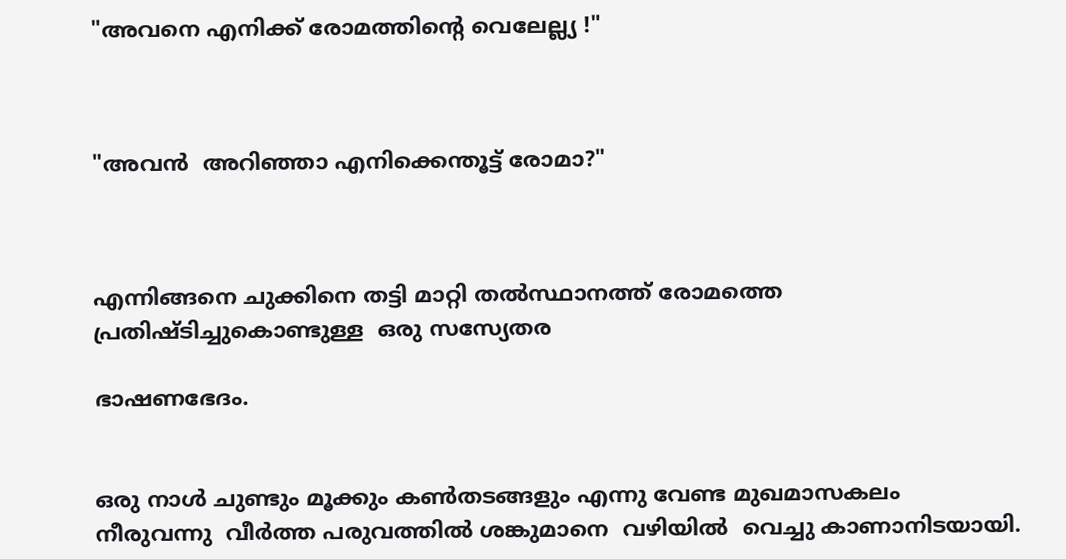"അവനെ എനിക്ക് രോമത്തിന്റെ വെലേല്ല്യ !"



"അവൻ  അറിഞ്ഞാ എനിക്കെന്തൂട്ട്‌ രോമാ?"



എന്നിങ്ങനെ ചുക്കിനെ തട്ടി മാറ്റി തൽസ്ഥാനത്ത് രോമത്തെ പ്രതിഷ്ടിച്ചുകൊണ്ടുള്ള  ഒരു സസ്യേതര

ഭാഷണഭേദം.


ഒരു നാൾ ചുണ്ടും മൂക്കും കണ്‍തടങ്ങളും എന്നു വേണ്ട മുഖമാസകലം  നീരുവന്നു  വീര്‍ത്ത പരുവത്തില്‍ ശങ്കുമാനെ  വഴിയിൽ  വെച്ചു കാണാനിടയായി.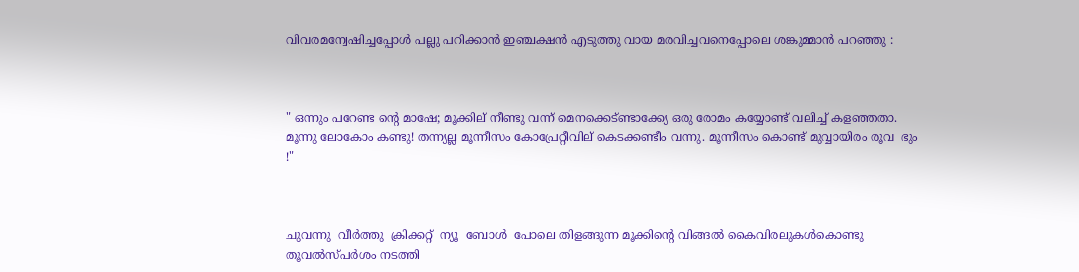വിവരമന്വേഷിച്ചപ്പോള്‍ പല്ലു പറിക്കാന്‍ ഇഞ്ചക്ഷന്‍ എടുത്തു വായ മരവിച്ചവനെപ്പോലെ ശങ്കുമ്മാന്‍ പറഞ്ഞു :



" ഒന്നും പറേണ്ട ന്റെ മാഷേ; മൂക്കില് നീണ്ടു വന്ന് മെനക്കെട്ണ്ടാക്ക്യേ ഒരു രോമം കയ്യോണ്ട് വലിച്ച് കളഞ്ഞതാ. മൂന്നു ലോകോം കണ്ടു! തന്ന്യല്ല മൂന്നീസം കോപ്രേറ്റീവില് കെടക്കണ്ടീം വന്നു. മൂന്നീസം കൊണ്ട് മുവ്വായിരം രൂവ  ഭും !"



ചുവന്നു  വീർത്തു  ക്രിക്കറ്റ്  ന്യൂ  ബോൾ  പോലെ തിളങ്ങുന്ന മൂക്കിന്റെ വിങ്ങല്‍ കൈവിരലുകൾകൊണ്ടു തൂവല്‍സ്പര്‍ശം നടത്തി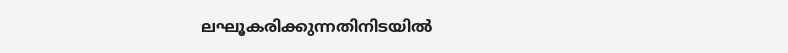ലഘൂകരിക്കുന്നതിനിടയിൽ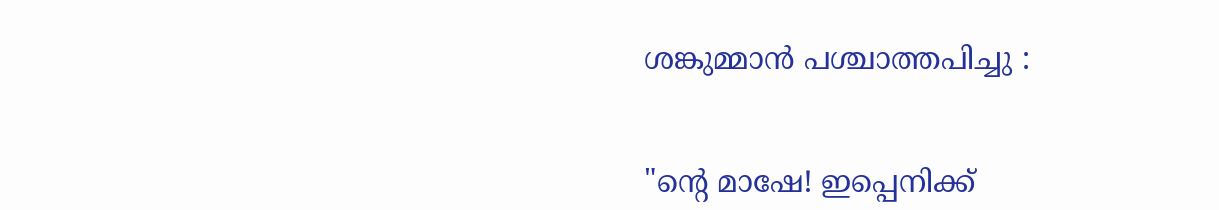ശങ്കുമ്മാൻ പശ്ചാത്തപിച്ചു :


"ന്റെ മാഷേ! ഇപ്പെനിക്ക്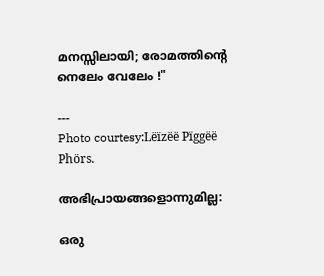മനസ്സിലായി; രോമത്തിന്റെ നെലേം വേലേം !"

---
Photo courtesy:Lëïzëë Pïggëë Phörs.

അഭിപ്രായങ്ങളൊന്നുമില്ല:

ഒരു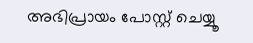അഭിപ്രായം പോസ്റ്റ് ചെയ്യൂ